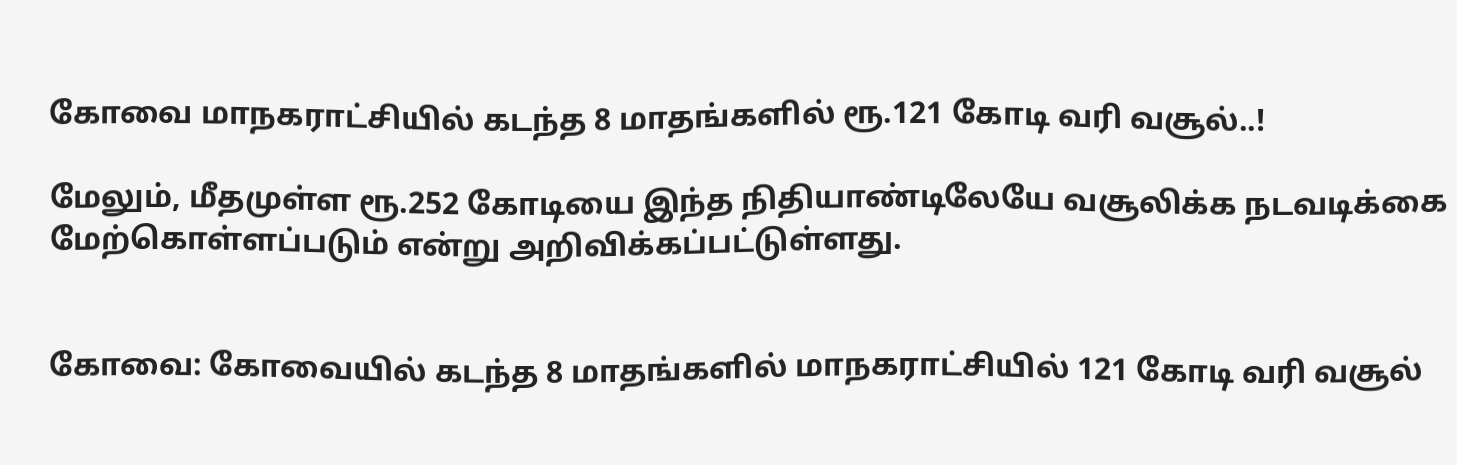கோவை மாநகராட்சியில் கடந்த 8 மாதங்களில் ரூ.121 கோடி வரி வசூல்..!

மேலும், மீதமுள்ள ரூ.252 கோடியை இந்த நிதியாண்டிலேயே வசூலிக்க நடவடிக்கை மேற்கொள்ளப்படும் என்று அறிவிக்கப்பட்டுள்ளது.


கோவை: கோவையில் கடந்த 8 மாதங்களில் மாநகராட்சியில் 121 கோடி வரி வசூல்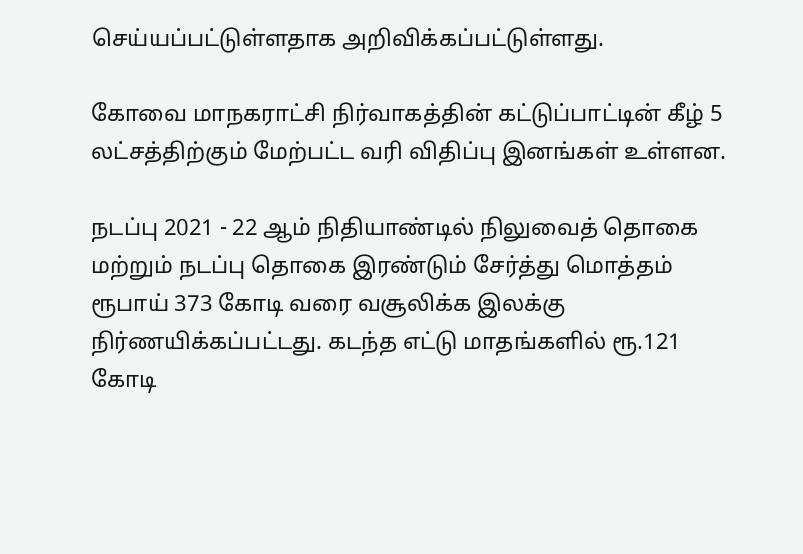செய்யப்பட்டுள்ளதாக அறிவிக்கப்பட்டுள்ளது.

கோவை மாநகராட்சி நிர்வாகத்தின் கட்டுப்பாட்டின் கீழ் 5 லட்சத்திற்கும் மேற்பட்ட வரி விதிப்பு இனங்கள் உள்ளன.

நடப்பு 2021 - 22 ஆம் நிதியாண்டில் நிலுவைத் தொகை மற்றும் நடப்பு தொகை இரண்டும் சேர்த்து மொத்தம் ரூபாய் 373 கோடி வரை வசூலிக்க இலக்கு நிர்ணயிக்கப்பட்டது. கடந்த எட்டு மாதங்களில் ரூ.121 கோடி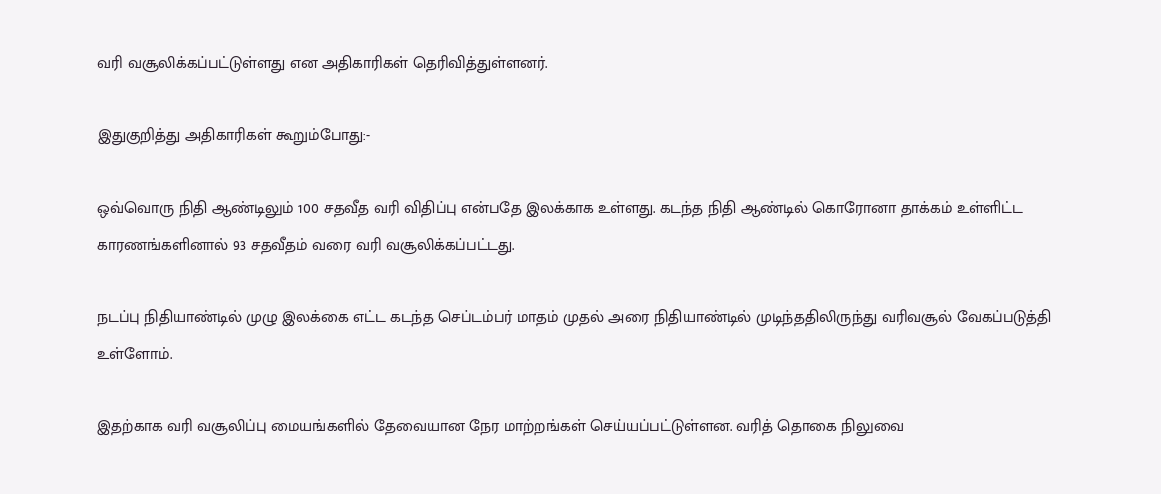வரி வசூலிக்கப்பட்டுள்ளது என அதிகாரிகள் தெரிவித்துள்ளனர்.

இதுகுறித்து அதிகாரிகள் கூறும்போது:-

ஒவ்வொரு நிதி ஆண்டிலும் 100 சதவீத வரி விதிப்பு என்பதே இலக்காக உள்ளது. கடந்த நிதி ஆண்டில் கொரோனா தாக்கம் உள்ளிட்ட காரணங்களினால் 93 சதவீதம் வரை வரி வசூலிக்கப்பட்டது.

நடப்பு நிதியாண்டில் முழு இலக்கை எட்ட கடந்த செப்டம்பர் மாதம் முதல் அரை நிதியாண்டில் முடிந்ததிலிருந்து வரிவசூல் வேகப்படுத்தி உள்ளோம்.

இதற்காக வரி வசூலிப்பு மையங்களில் தேவையான நேர மாற்றங்கள் செய்யப்பட்டுள்ளன. வரித் தொகை நிலுவை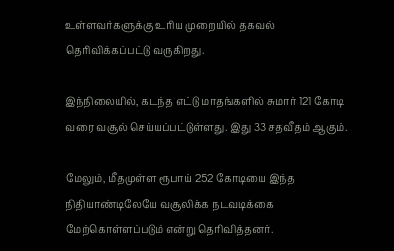உள்ளவர்களுக்கு உரிய முறையில் தகவல் தெரிவிக்கப்பட்டு வருகிறது.

இந்நிலையில், கடந்த எட்டு மாதங்களில் சுமார் 121 கோடி வரை வசூல் செய்யப்பட்டுள்ளது. இது 33 சதவீதம் ஆகும்.

மேலும், மீதமுள்ள ரூபாய் 252 கோடியை இந்த நிதியாண்டிலேயே வசூலிக்க நடவடிக்கை மேற்கொள்ளப்படும் என்று தெரிவித்தனர்.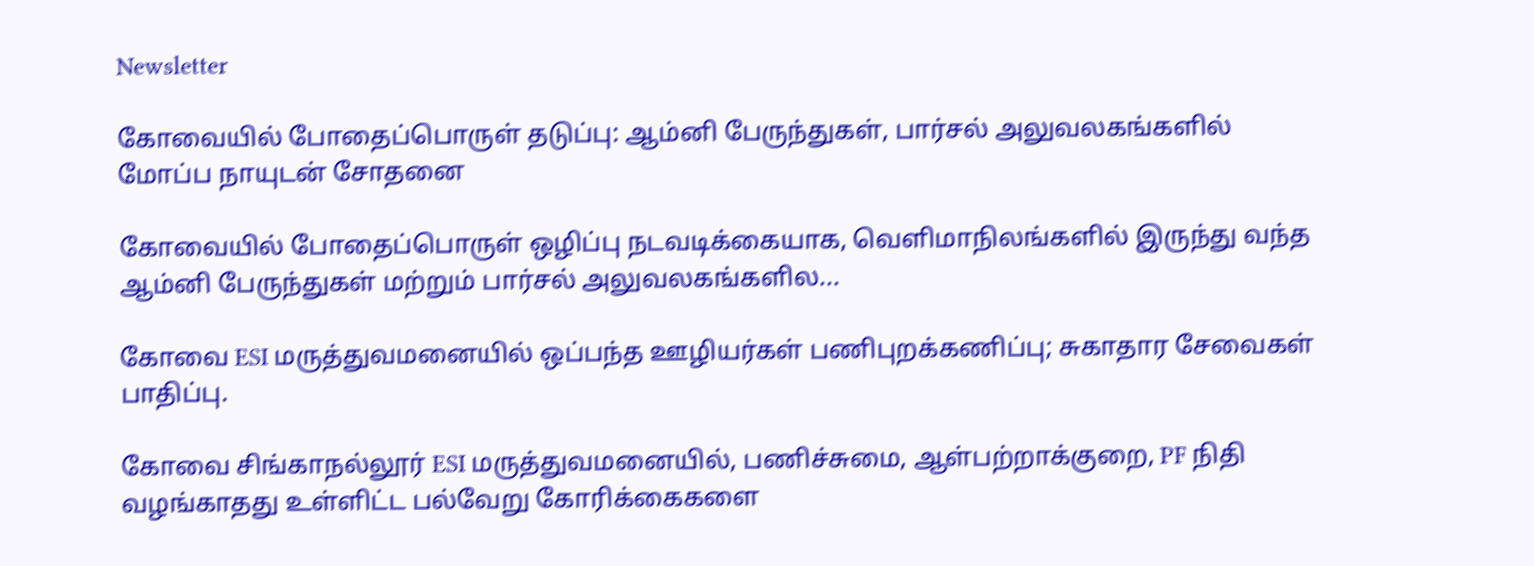Newsletter

கோவையில் போதைப்பொருள் தடுப்பு: ஆம்னி பேருந்துகள், பார்சல் அலுவலகங்களில் மோப்ப நாயுடன் சோதனை

கோவையில் போதைப்பொருள் ஒழிப்பு நடவடிக்கையாக, வெளிமாநிலங்களில் இருந்து வந்த ஆம்னி பேருந்துகள் மற்றும் பார்சல் அலுவலகங்களில...

கோவை ESI மருத்துவமனையில் ஒப்பந்த ஊழியர்கள் பணிபுறக்கணிப்பு; சுகாதார சேவைகள் பாதிப்பு.

கோவை சிங்காநல்லூர் ESI மருத்துவமனையில், பணிச்சுமை, ஆள்பற்றாக்குறை, PF நிதி வழங்காதது உள்ளிட்ட பல்வேறு கோரிக்கைகளை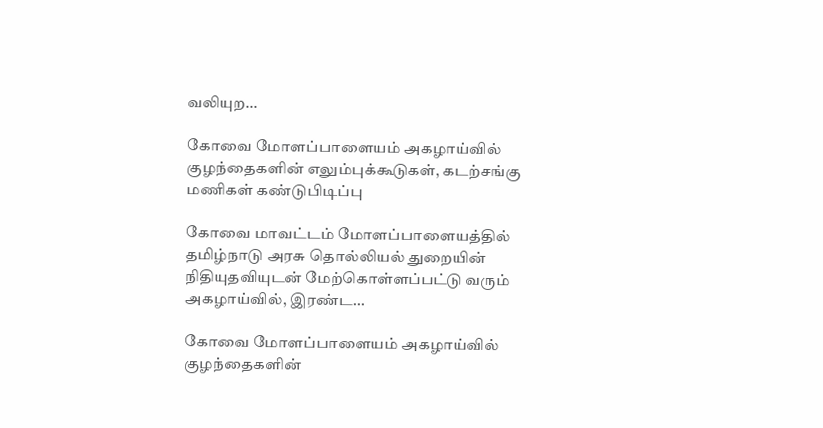வலியுற...

கோவை மோளப்பாளையம் அகழாய்வில் குழந்தைகளின் எலும்புக்கூடுகள், கடற்சங்கு மணிகள் கண்டுபிடிப்பு

கோவை மாவட்டம் மோளப்பாளையத்தில் தமிழ்நாடு அரசு தொல்லியல் துறையின் நிதியுதவியுடன் மேற்கொள்ளப்பட்டு வரும் அகழாய்வில், இரண்ட...

கோவை மோளப்பாளையம் அகழாய்வில் குழந்தைகளின்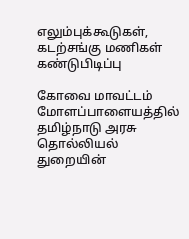எலும்புக்கூடுகள், கடற்சங்கு மணிகள் கண்டுபிடிப்பு

கோவை மாவட்டம் மோளப்பாளையத்தில் தமிழ்நாடு அரசு தொல்லியல் துறையின்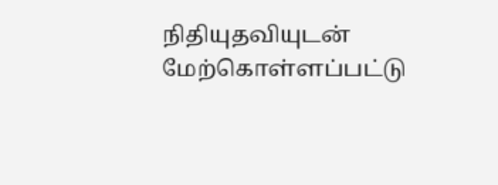நிதியுதவியுடன் மேற்கொள்ளப்பட்டு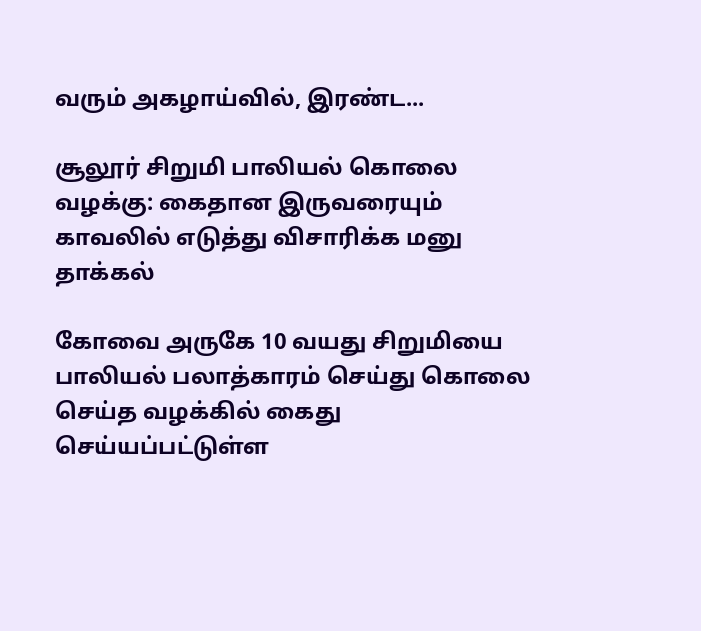வரும் அகழாய்வில், இரண்ட...

சூலூர் சிறுமி பாலியல் கொலை வழக்கு: கைதான இருவரையும் காவலில் எடுத்து விசாரிக்க மனு தாக்கல்

கோவை அருகே 10 வயது சிறுமியை பாலியல் பலாத்காரம் செய்து கொலை செய்த வழக்கில் கைது செய்யப்பட்டுள்ள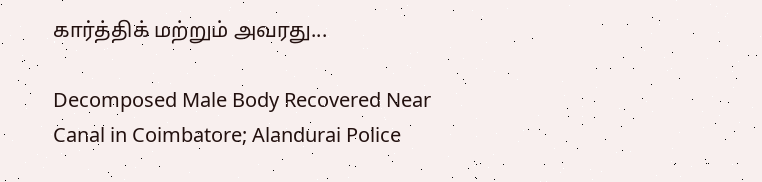கார்த்திக் மற்றும் அவரது...

Decomposed Male Body Recovered Near Canal in Coimbatore; Alandurai Police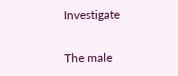Investigate

The male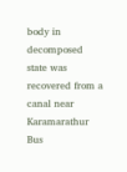body in decomposed state was recovered from a canal near Karamarathur Bus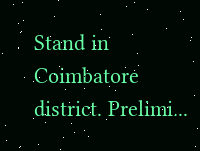Stand in Coimbatore district. Prelimi...